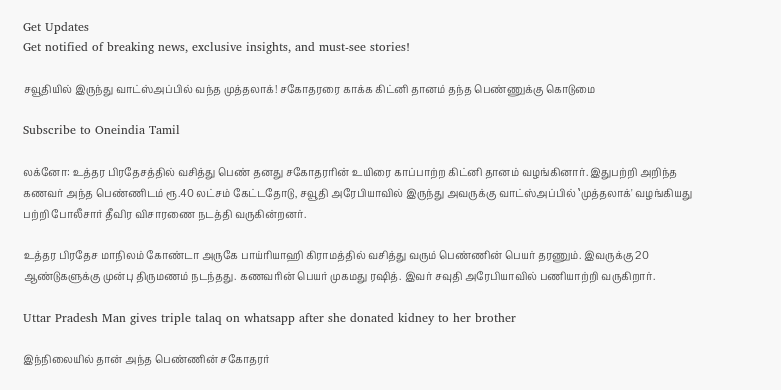Get Updates
Get notified of breaking news, exclusive insights, and must-see stories!

சவூதியில் இருந்து வாட்ஸ்அப்பில் வந்த முத்தலாக்! சகோதரரை காக்க கிட்னி தானம் தந்த பெண்ணுக்கு கொடுமை

Subscribe to Oneindia Tamil

லக்னோ: உத்தர பிரதேசத்தில் வசித்து பெண் தனது சகோதரரின் உயிரை காப்பாற்ற கிட்னி தானம் வழங்கினார். இதுபற்றி அறிந்த கணவர் அந்த பெண்ணிடம் ரூ.40 லட்சம் கேட்டதோடு, சவூதி அரேபியாவில் இருந்து அவருக்கு வாட்ஸ்அப்பில் ‛முத்தலாக்' வழங்கியது பற்றி போலீசார் தீவிர விசாரணை நடத்தி வருகின்றனர்.

உத்தர பிரதேச மாநிலம் கோண்டா அருகே பாய்ரியாஹி கிராமத்தில் வசித்து வரும் பெண்ணின் பெயர் தரணும். இவருக்கு 20 ஆண்டுகளுக்கு முன்பு திருமணம் நடந்தது. கணவரின் பெயர் முகமது ரஷித். இவர் சவுதி அரேபியாவில் பணியாற்றி வருகிறார்.

Uttar Pradesh Man gives triple talaq on whatsapp after she donated kidney to her brother

இந்நிலையில் தான் அந்த பெண்ணின் சகோதரர்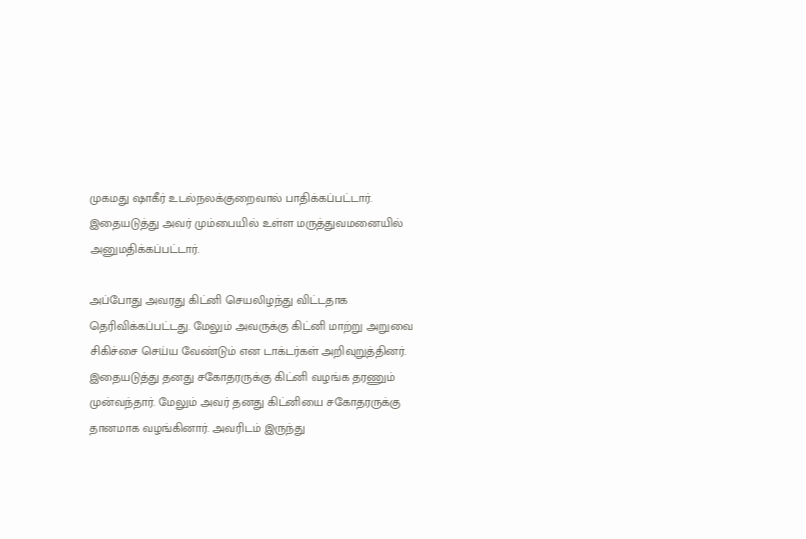முகமது ஷாகீர் உடல்நலக்குறைவால் பாதிக்கப்பட்டார். இதையடுத்து அவர் மும்பையில் உள்ள மருத்துவமனையில் அனுமதிக்கப்பட்டார்.

அப்போது அவரது கிட்னி செயலிழந்து விட்டதாக தெரிவிக்கப்பட்டது. மேலும் அவருக்கு கிட்னி மாற்று அறுவை சிகிச்சை செய்ய வேண்டும் என டாக்டர்கள் அறிவுறுத்தினர். இதையடுத்து தனது சகோதரருக்கு கிட்னி வழங்க தரணும் முன்வந்தார். மேலும் அவர் தனது கிட்னியை சகோதரருக்கு தானமாக வழங்கினார். அவரிடம் இருந்து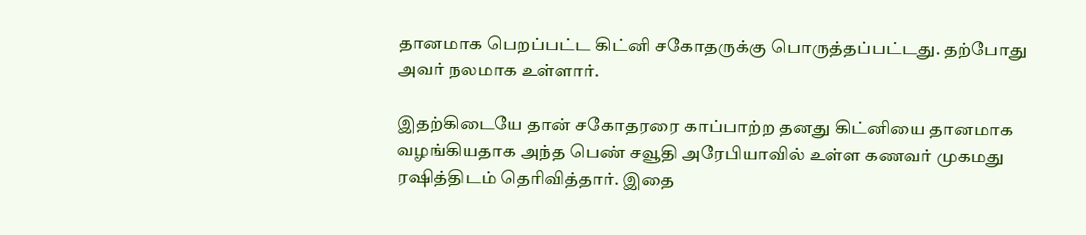தானமாக பெறப்பட்ட கிட்னி சகோதருக்கு பொருத்தப்பட்டது. தற்போது அவர் நலமாக உள்ளார்.

இதற்கிடையே தான் சகோதரரை காப்பாற்ற தனது கிட்னியை தானமாக வழங்கியதாக அந்த பெண் சவூதி அரேபியாவில் உள்ள கணவர் முகமது ரஷித்திடம் தெரிவித்தார். இதை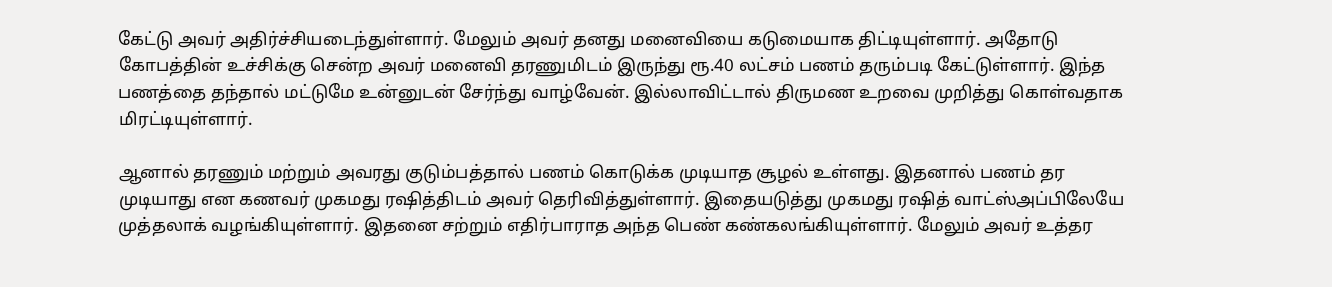கேட்டு அவர் அதிர்ச்சியடைந்துள்ளார். மேலும் அவர் தனது மனைவியை கடுமையாக திட்டியுள்ளார். அதோடு கோபத்தின் உச்சிக்கு சென்ற அவர் மனைவி தரணுமிடம் இருந்து ரூ.40 லட்சம் பணம் தரும்படி கேட்டுள்ளார். இந்த பணத்தை தந்தால் மட்டுமே உன்னுடன் சேர்ந்து வாழ்வேன். இல்லாவிட்டால் திருமண உறவை முறித்து கொள்வதாக மிரட்டியுள்ளார்.

ஆனால் தரணும் மற்றும் அவரது குடும்பத்தால் பணம் கொடுக்க முடியாத சூழல் உள்ளது. இதனால் பணம் தர முடியாது என கணவர் முகமது ரஷித்திடம் அவர் தெரிவித்துள்ளார். இதையடுத்து முகமது ரஷித் வாட்ஸ்அப்பிலேயே முத்தலாக் வழங்கியுள்ளார். இதனை சற்றும் எதிர்பாராத அந்த பெண் கண்கலங்கியுள்ளார். மேலும் அவர் உத்தர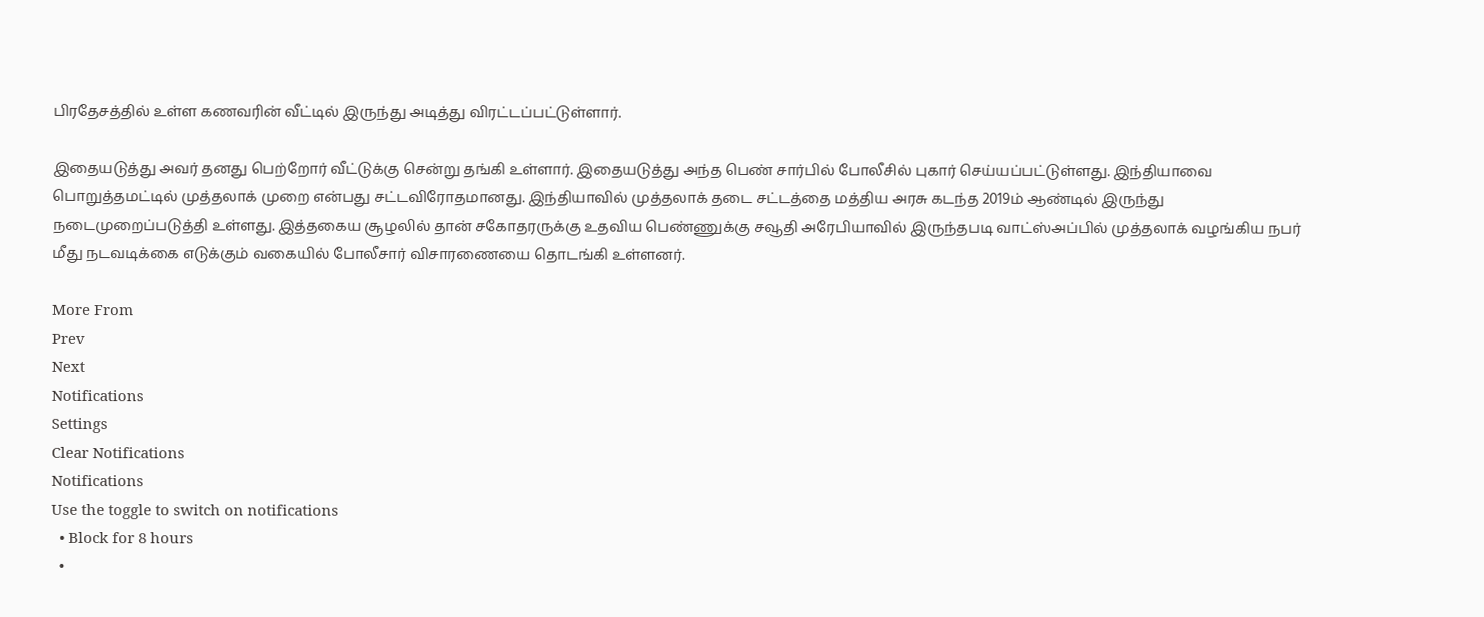பிரதேசத்தில் உள்ள கணவரின் வீட்டில் இருந்து அடித்து விரட்டப்பட்டுள்ளார்.

இதையடுத்து அவர் தனது பெற்றோர் வீட்டுக்கு சென்று தங்கி உள்ளார். இதையடுத்து அந்த பெண் சார்பில் போலீசில் புகார் செய்யப்பட்டுள்ளது. இந்தியாவை பொறுத்தமட்டில் முத்தலாக் முறை என்பது சட்டவிரோதமானது. இந்தியாவில் முத்தலாக் தடை சட்டத்தை மத்திய அரசு கடந்த 2019ம் ஆண்டில் இருந்து நடைமுறைப்படுத்தி உள்ளது. இத்தகைய சூழலில் தான் சகோதரருக்கு உதவிய பெண்ணுக்கு சவூதி அரேபியாவில் இருந்தபடி வாட்ஸ்அப்பில் முத்தலாக் வழங்கிய நபர் மீது நடவடிக்கை எடுக்கும் வகையில் போலீசார் விசாரணையை தொடங்கி உள்ளனர்.

More From
Prev
Next
Notifications
Settings
Clear Notifications
Notifications
Use the toggle to switch on notifications
  • Block for 8 hours
  •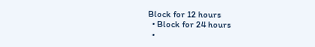Block for 12 hours
  • Block for 24 hours
  •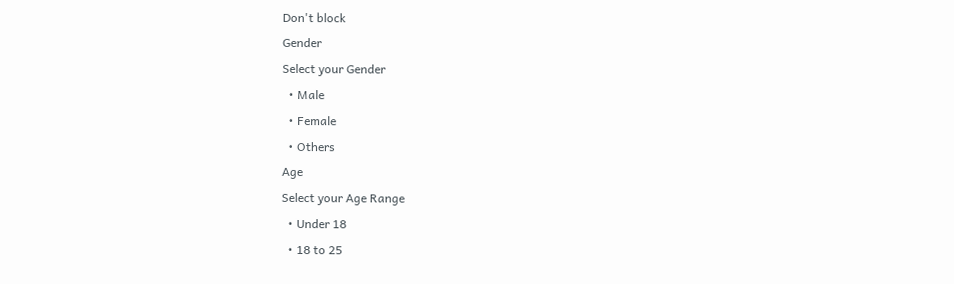Don't block
Gender
Select your Gender
  • Male
  • Female
  • Others
Age
Select your Age Range
  • Under 18
  • 18 to 25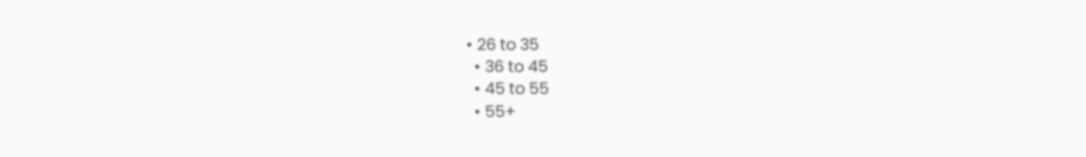• 26 to 35
  • 36 to 45
  • 45 to 55
  • 55+